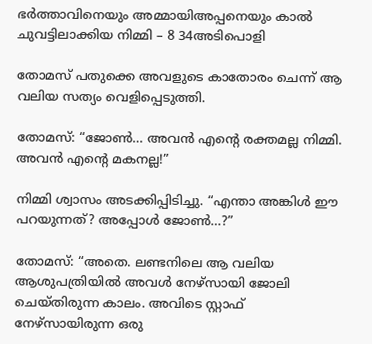ഭർത്താവിനെയും അമ്മായിഅപ്പനെയും കാൽ ചുവട്ടിലാക്കിയ നിമ്മി – 8 34അടിപൊളി

തോമസ് പതുക്കെ അവളുടെ കാതോരം ചെന്ന് ആ വലിയ സത്യം വെളിപ്പെടുത്തി.

തോമസ്: “ജോൺ… അവൻ എന്റെ രക്തമല്ല നിമ്മി. അവൻ എന്റെ മകനല്ല!”

നിമ്മി ശ്വാസം അടക്കിപ്പിടിച്ചു. “എന്താ അങ്കിൾ ഈ പറയുന്നത്? അപ്പോൾ ജോൺ…?”

തോമസ്: “അതെ. ലണ്ടനിലെ ആ വലിയ ആശുപത്രിയിൽ അവൾ നേഴ്സായി ജോലി ചെയ്തിരുന്ന കാലം. അവിടെ സ്റ്റാഫ് നേഴ്സായിരുന്ന ഒരു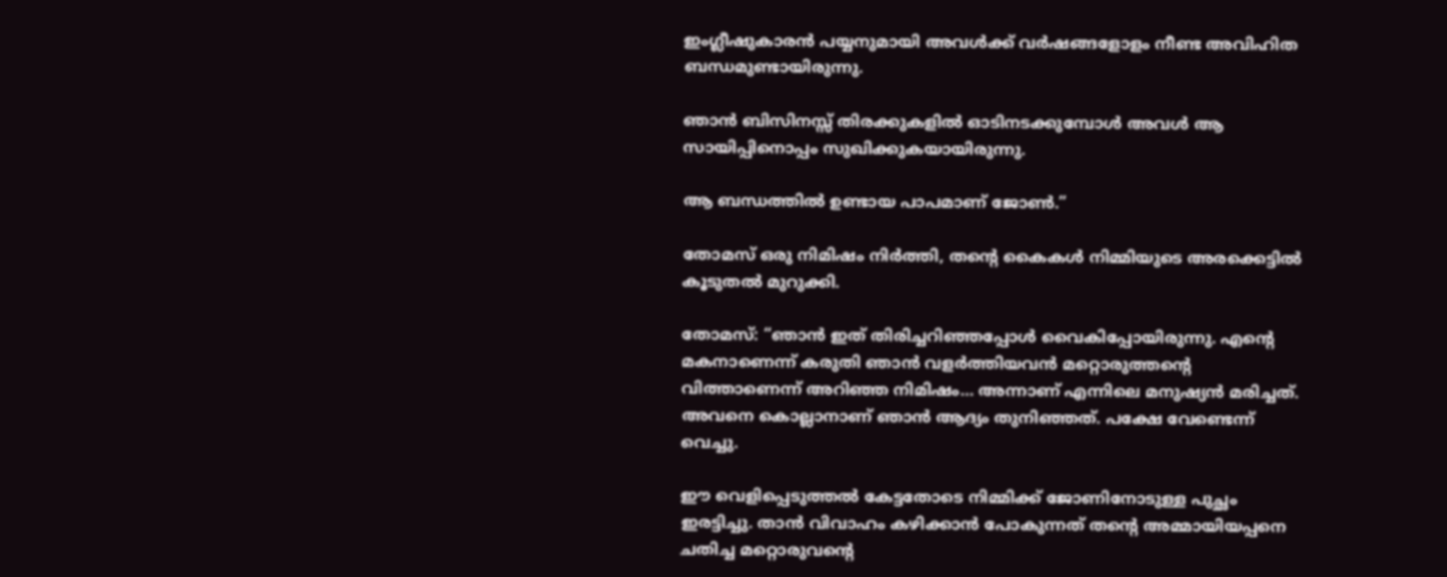ഇംഗ്ലീഷുകാരൻ പയ്യനുമായി അവൾക്ക് വർഷങ്ങളോളം നീണ്ട അവിഹിത ബന്ധമുണ്ടായിരുന്നു.

ഞാൻ ബിസിനസ്സ് തിരക്കുകളിൽ ഓടിനടക്കുമ്പോൾ അവൾ ആ സായിപ്പിനൊപ്പം സുഖിക്കുകയായിരുന്നു.

ആ ബന്ധത്തിൽ ഉണ്ടായ പാപമാണ് ജോൺ.”

തോമസ് ഒരു നിമിഷം നിർത്തി, തന്റെ കൈകൾ നിമ്മിയുടെ അരക്കെട്ടിൽ കൂടുതൽ മുറുക്കി.

തോമസ്: “ഞാൻ ഇത് തിരിച്ചറിഞ്ഞപ്പോൾ വൈകിപ്പോയിരുന്നു. എന്റെ മകനാണെന്ന് കരുതി ഞാൻ വളർത്തിയവൻ മറ്റൊരുത്തന്റെ വിത്താണെന്ന് അറിഞ്ഞ നിമിഷം… അന്നാണ് എന്നിലെ മനുഷ്യൻ മരിച്ചത്. അവനെ കൊല്ലാനാണ് ഞാൻ ആദ്യം തുനിഞ്ഞത്. പക്ഷേ വേണ്ടെന്ന് വെച്ചു.

ഈ വെളിപ്പെടുത്തൽ കേട്ടതോടെ നിമ്മിക്ക് ജോണിനോടുള്ള പുച്ഛം ഇരട്ടിച്ചു. താൻ വിവാഹം കഴിക്കാൻ പോകുന്നത് തന്റെ അമ്മായിയപ്പനെ ചതിച്ച മറ്റൊരുവന്റെ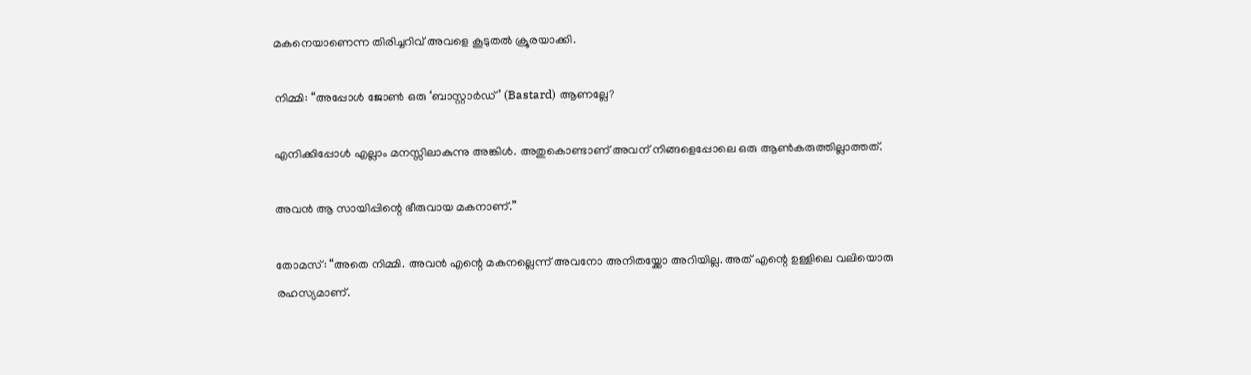മകനെയാണെന്ന തിരിച്ചറിവ് അവളെ കൂടുതൽ ക്രൂരയാക്കി.

നിമ്മി: “അപ്പോൾ ജോൺ ഒരു ‘ബാസ്റ്റാർഡ്’ (Bastard) ആണല്ലേ?

എനിക്കിപ്പോൾ എല്ലാം മനസ്സിലാകുന്നു അങ്കിൾ. അതുകൊണ്ടാണ് അവന് നിങ്ങളെപ്പോലെ ഒരു ആൺകരുത്തില്ലാത്തത്.

അവൻ ആ സായിപ്പിന്റെ ഭീരുവായ മകനാണ്.”

തോമസ്: “അതെ നിമ്മി. അവൻ എന്റെ മകനല്ലെന്ന് അവനോ അനിതയ്ക്കോ അറിയില്ല. അത് എന്റെ ഉള്ളിലെ വലിയൊരു രഹസ്യമാണ്.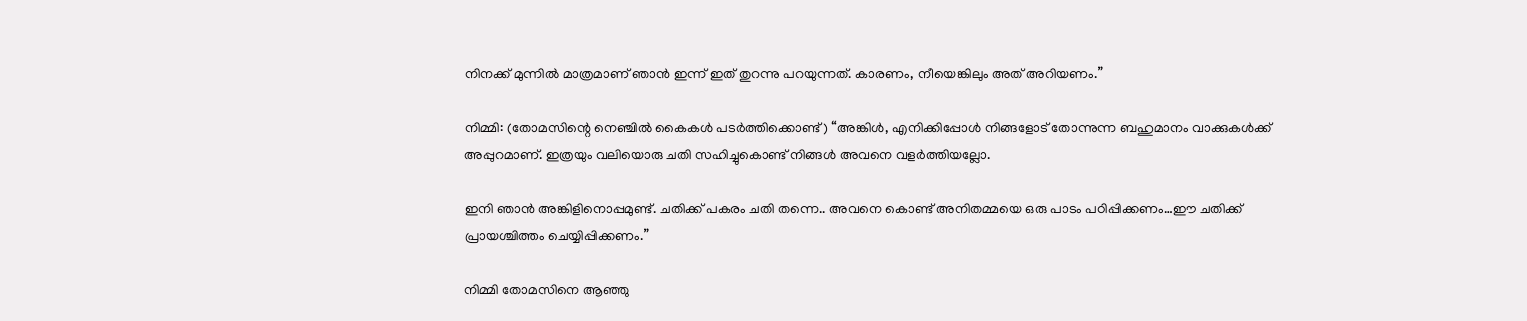നിനക്ക് മുന്നിൽ മാത്രമാണ് ഞാൻ ഇന്ന് ഇത് തുറന്നു പറയുന്നത്. കാരണം, നീയെങ്കിലും അത് അറിയണം.”

നിമ്മി: (തോമസിന്റെ നെഞ്ചിൽ കൈകൾ പടർത്തിക്കൊണ്ട്) “അങ്കിൾ, എനിക്കിപ്പോൾ നിങ്ങളോട് തോന്നുന്ന ബഹുമാനം വാക്കുകൾക്ക് അപ്പുറമാണ്. ഇത്രയും വലിയൊരു ചതി സഹിച്ചുകൊണ്ട് നിങ്ങൾ അവനെ വളർത്തിയല്ലോ.

ഇനി ഞാൻ അങ്കിളിനൊപ്പമുണ്ട്. ചതിക്ക് പകരം ചതി തന്നെ.. അവനെ കൊണ്ട് അനിതമ്മയെ ഒരു പാടം പഠിപ്പിക്കണം…ഈ ചതിക്ക് പ്രായശ്ചിത്തം ചെയ്യിപ്പിക്കണം.”

നിമ്മി തോമസിനെ ആഞ്ഞു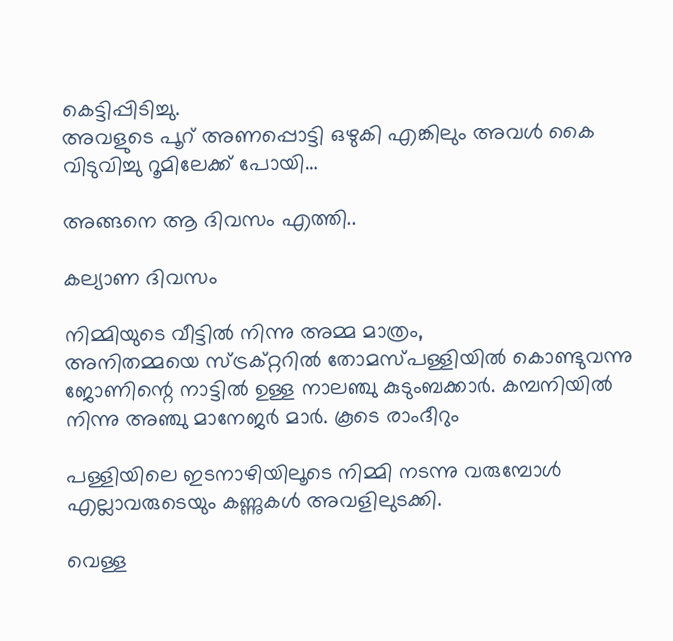കെട്ടിപ്പിടിച്ചു.
അവളുടെ പൂറ് അണപ്പൊട്ടി ഒഴുകി എങ്കിലും അവൾ കൈ വിടുവിച്ചു റൂമിലേക്ക് പോയി…

അങ്ങനെ ആ ദിവസം എത്തി..

കല്യാണ ദിവസം

നിമ്മിയുടെ വീട്ടിൽ നിന്നു അമ്മ മാത്രം,
അനിതമ്മയെ സ്ട്രക്റ്ററിൽ തോമസ്പള്ളിയിൽ കൊണ്ടുവന്നു
ജോണിന്റെ നാട്ടിൽ ഉള്ള നാലഞ്ചു കുടുംബക്കാർ. കമ്പനിയിൽ നിന്നു അഞ്ചു മാനേജർ മാർ. കൂടെ രാംദീറും

പള്ളിയിലെ ഇടനാഴിയിലൂടെ നിമ്മി നടന്നു വരുമ്പോൾ എല്ലാവരുടെയും കണ്ണുകൾ അവളിലുടക്കി.

വെള്ള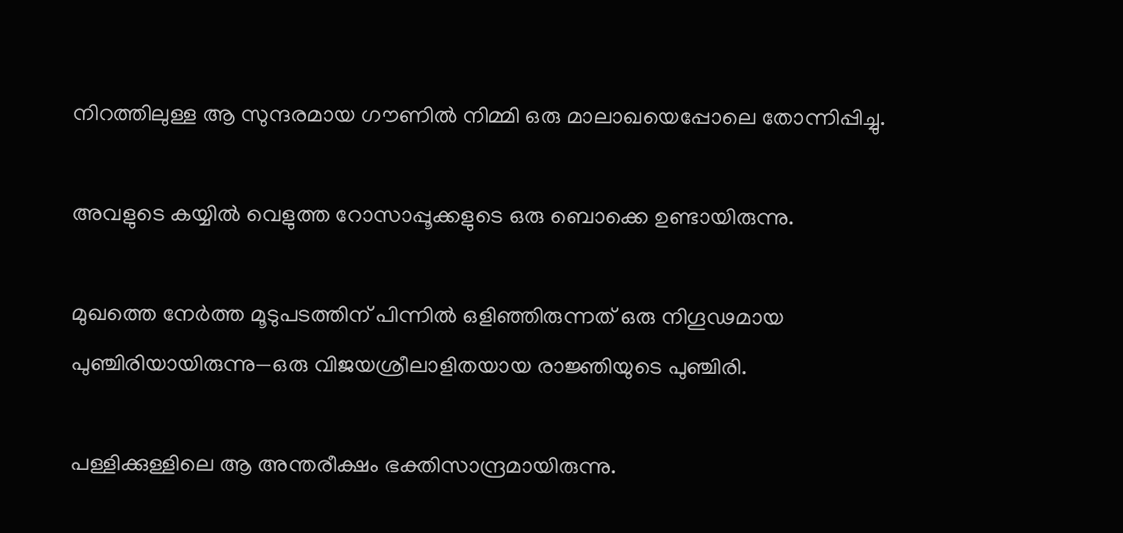നിറത്തിലുള്ള ആ സുന്ദരമായ ഗൗണിൽ നിമ്മി ഒരു മാലാഖയെപ്പോലെ തോന്നിപ്പിച്ചു.

അവളുടെ കയ്യിൽ വെളുത്ത റോസാപ്പൂക്കളുടെ ഒരു ബൊക്കെ ഉണ്ടായിരുന്നു.

മുഖത്തെ നേർത്ത മൂടുപടത്തിന് പിന്നിൽ ഒളിഞ്ഞിരുന്നത് ഒരു നിഗൂഢമായ പുഞ്ചിരിയായിരുന്നു—ഒരു വിജയശ്രീലാളിതയായ രാജ്ഞിയുടെ പുഞ്ചിരി.

പള്ളിക്കുള്ളിലെ ആ അന്തരീക്ഷം ഭക്തിസാന്ദ്രമായിരുന്നു.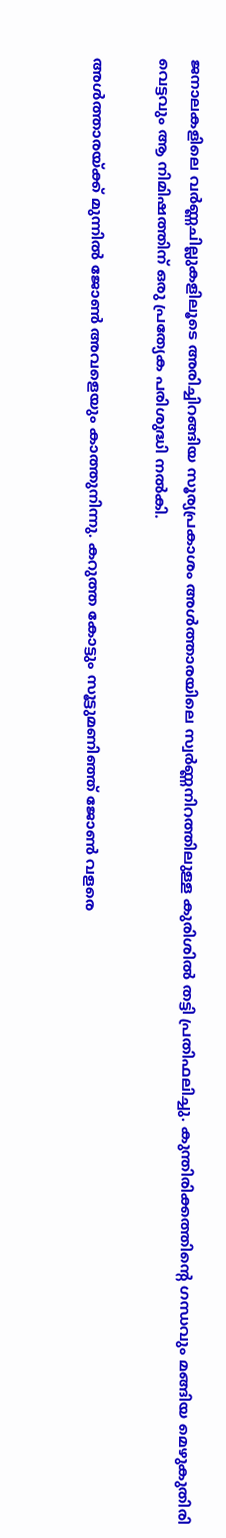ജനാലകളിലെ വർണ്ണചില്ലുകളിലൂടെ അരിച്ചിറങ്ങിയ സൂര്യപ്രകാശം അൾത്താരയിലെ സ്വർണ്ണനിറത്തിലുള്ള കുരിശിൽ തട്ടി പ്രതിഫലിച്ചു. കുന്തിരിക്കത്തിന്റെ ഗന്ധവും മങ്ങിയ മെഴുകുതിരി വെട്ടവും ആ നിമിഷത്തിന് ഒരു പ്രത്യേക പരിശുദ്ധി നൽകി.

അൾത്താരയ്ക്ക് മുന്നിൽ ജോൺ അവളെയും കാത്തുനിന്നു. കറുത്ത കോട്ടും സൂട്ടുമണിഞ്ഞ് ജോൺ വളരെ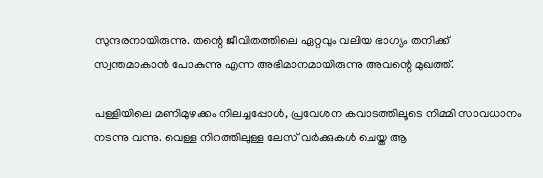സുന്ദരനായിരുന്നു. തന്റെ ജീവിതത്തിലെ ഏറ്റവും വലിയ ഭാഗ്യം തനിക്ക് സ്വന്തമാകാൻ പോകുന്നു എന്ന അഭിമാനമായിരുന്നു അവന്റെ മുഖത്ത്.

പള്ളിയിലെ മണിമുഴക്കം നിലച്ചപ്പോൾ, പ്രവേശന കവാടത്തിലൂടെ നിമ്മി സാവധാനം നടന്നു വന്നു. വെള്ള നിറത്തിലുള്ള ലേസ് വർക്കുകൾ ചെയ്ത ആ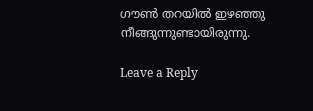ഗൗൺ തറയിൽ ഇഴഞ്ഞു നീങ്ങുന്നുണ്ടായിരുന്നു.

Leave a Reply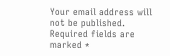Your email address will not be published. Required fields are marked *